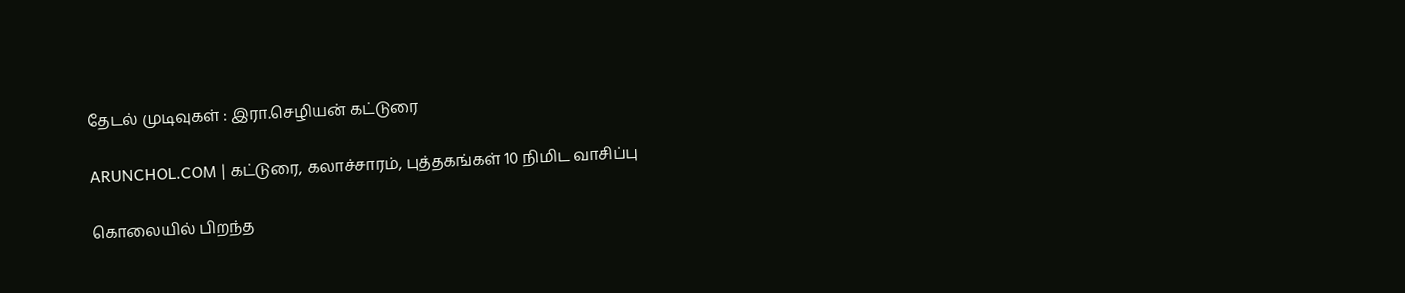தேடல் முடிவுகள் : இரா.செழியன் கட்டுரை

ARUNCHOL.COM | கட்டுரை, கலாச்சாரம், புத்தகங்கள் 10 நிமிட வாசிப்பு

கொலையில் பிறந்த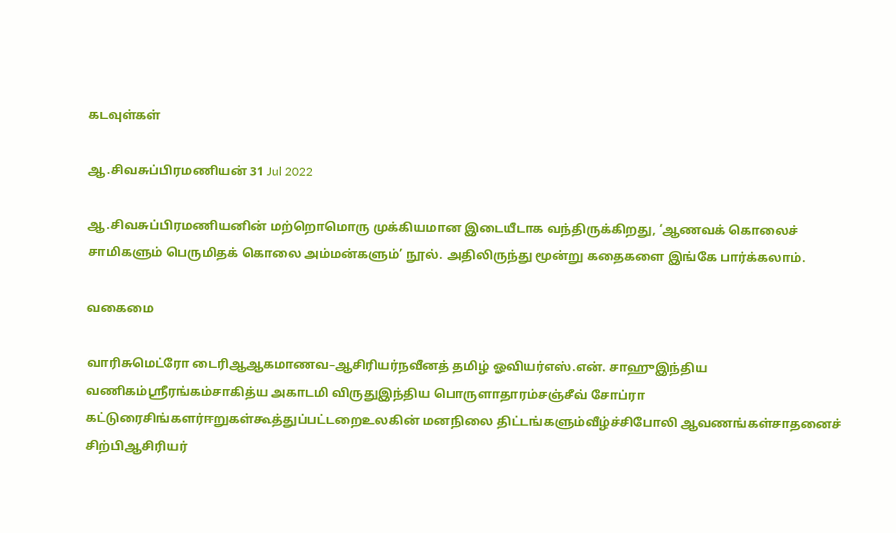கடவுள்கள்

ஆ.சிவசுப்பிரமணியன் 31 Jul 2022

ஆ.சிவசுப்பிரமணியனின் மற்றொமொரு முக்கியமான இடையீடாக வந்திருக்கிறது, ‘ஆணவக் கொலைச் சாமிகளும் பெருமிதக் கொலை அம்மன்களும்’ நூல். அதிலிருந்து மூன்று கதைகளை இங்கே பார்க்கலாம்.

வகைமை

வாரிசுமெட்ரோ டைரிஆஆகமாணவ–ஆசிரியர்நவீனத் தமிழ் ஓவியர்எஸ்.என். சாஹுஇந்திய வணிகம்ஸ்ரீரங்கம்சாகித்ய அகாடமி விருதுஇந்திய பொருளாதாரம்சஞ்சீவ் சோப்ரா கட்டுரைசிங்களர்ஈறுகள்கூத்துப்பட்டறைஉலகின் மனநிலை திட்டங்களும்வீழ்ச்சிபோலி ஆவணங்கள்சாதனைச் சிற்பிஆசிரியர்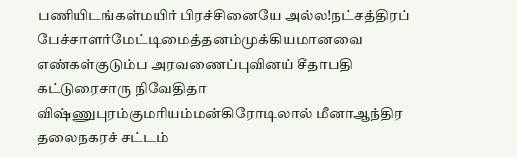பணியிடங்கள்மயிர் பிரச்சினையே அல்ல!நட்சத்திரப் பேச்சாளர்மேட்டிமைத்தனம்முக்கியமானவை எண்கள்குடும்ப அரவணைப்புவினய் சீதாபதி கட்டுரைசாரு நிவேதிதா விஷ்ணுபுரம்குமரியம்மன்கிரோடிலால் மீனாஆந்திர தலைநகரச் சட்டம்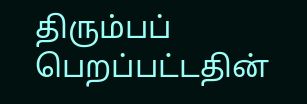திரும்பப் பெறப்பட்டதின்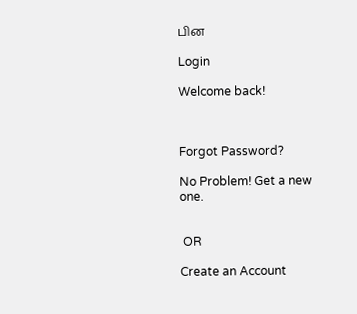பின

Login

Welcome back!



Forgot Password?

No Problem! Get a new one.


 OR

Create an Account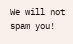We will not spam you!